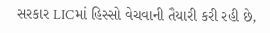સરકાર LICમાં હિસ્સો વેચવાની તૈયારી કરી રહી છે,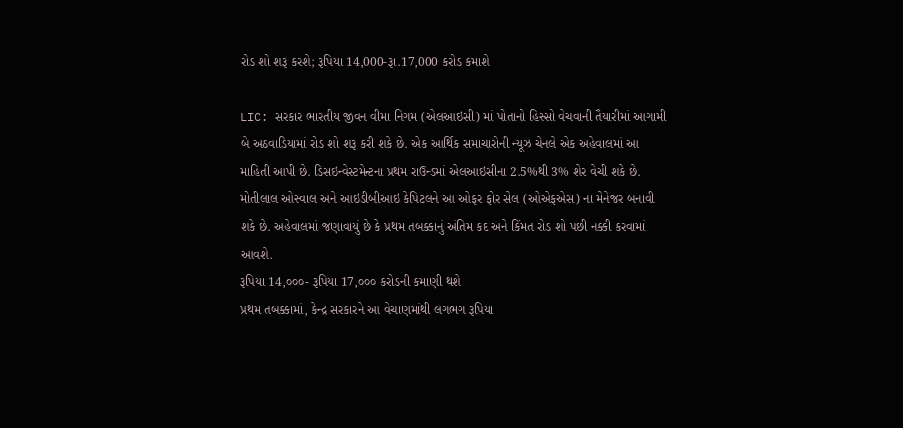રોડ શો શરૂ કરશે; રૂપિયા 14,000-રૂા.17,000 કરોડ કમાશે

LIC: સરકાર ભારતીય જીવન વીમા નિગમ (એલઆઇસી) માં પોતાનો હિસ્સો વેચવાની તૈયારીમાં આગામી બે અઠવાડિયામાં રોડ શો શરૂ કરી શકે છે. એક આર્થિક સમાચારોની ન્યૂઝ ચેનલે એક અહેવાલમાં આ માહિતી આપી છે. ડિસઇન્વેસ્ટમેન્ટના પ્રથમ રાઉન્ડમાં એલઆઇસીના 2.5%થી 3% શેર વેચી શકે છે. મોતીલાલ ઓસ્વાલ અને આઇડીબીઆઇ કેપિટલને આ ઓફર ફોર સેલ (ઓએફએસ) ના મેનેજર બનાવી શકે છે. અહેવાલમાં જણાવાયું છે કે પ્રથમ તબક્કાનું અંતિમ કદ અને કિંમત રોડ શો પછી નક્કી કરવામાં આવશે.
રૂપિયા 14,૦૦૦- રૂપિયા 17,૦૦૦ કરોડની કમાણી થશે
પ્રથમ તબક્કામાં, કેન્દ્ર સરકારને આ વેચાણમાંથી લગભગ રૂપિયા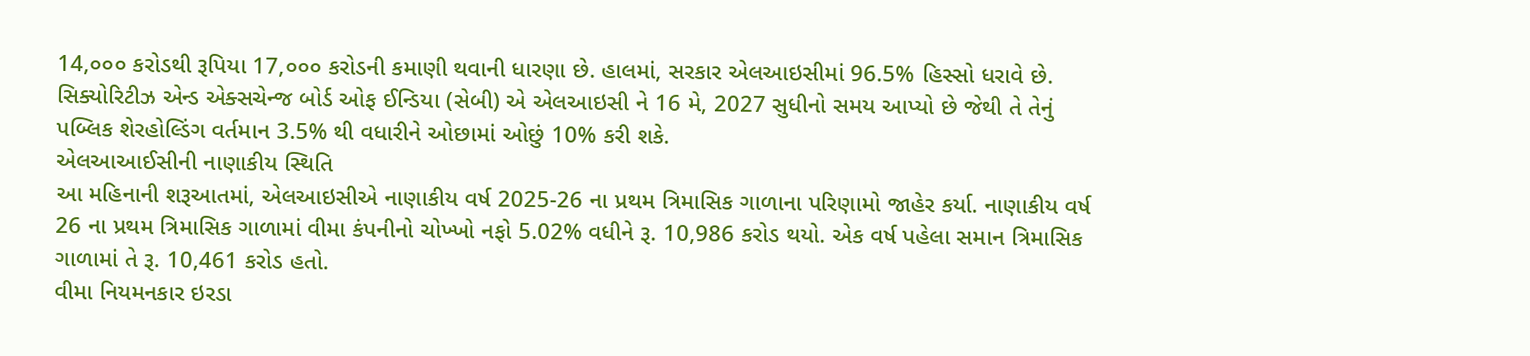14,૦૦૦ કરોડથી રૂપિયા 17,૦૦૦ કરોડની કમાણી થવાની ધારણા છે. હાલમાં, સરકાર એલઆઇસીમાં 96.5% હિસ્સો ધરાવે છે. સિક્યોરિટીઝ એન્ડ એક્સચેન્જ બોર્ડ ઓફ ઈન્ડિયા (સેબી) એ એલઆઇસી ને 16 મે, 2027 સુધીનો સમય આપ્યો છે જેથી તે તેનું પબ્લિક શેરહોલ્ડિંગ વર્તમાન 3.5% થી વધારીને ઓછામાં ઓછું 10% કરી શકે.
એલઆઆઈસીની નાણાકીય સ્થિતિ
આ મહિનાની શરૂઆતમાં, એલઆઇસીએ નાણાકીય વર્ષ 2025-26 ના પ્રથમ ત્રિમાસિક ગાળાના પરિણામો જાહેર કર્યા. નાણાકીય વર્ષ 26 ના પ્રથમ ત્રિમાસિક ગાળામાં વીમા કંપનીનો ચોખ્ખો નફો 5.02% વધીને રૂ. 10,986 કરોડ થયો. એક વર્ષ પહેલા સમાન ત્રિમાસિક ગાળામાં તે રૂ. 10,461 કરોડ હતો.
વીમા નિયમનકાર ઇરડા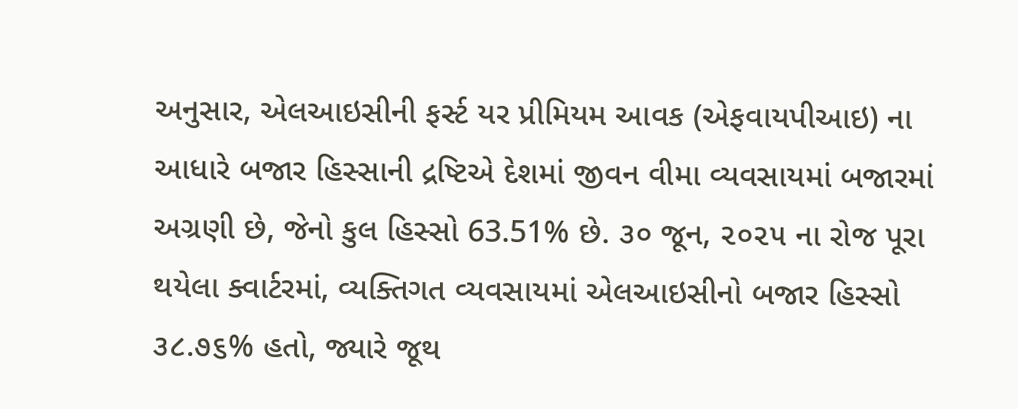અનુસાર, એલઆઇસીની ફર્સ્ટ યર પ્રીમિયમ આવક (એફવાયપીઆઇ) ના આધારે બજાર હિસ્સાની દ્રષ્ટિએ દેશમાં જીવન વીમા વ્યવસાયમાં બજારમાં અગ્રણી છે, જેનો કુલ હિસ્સો 63.51% છે. ૩૦ જૂન, ૨૦૨૫ ના રોજ પૂરા થયેલા ક્વાર્ટરમાં, વ્યક્તિગત વ્યવસાયમાં એલઆઇસીનો બજાર હિસ્સો ૩૮.૭૬% હતો, જ્યારે જૂથ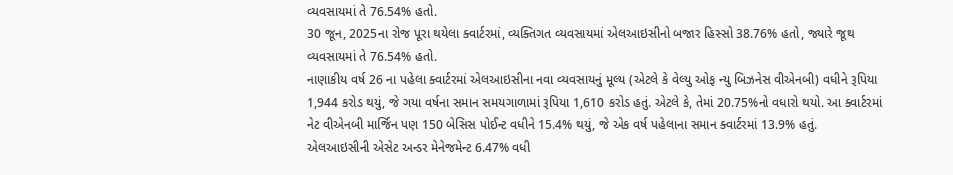વ્યવસાયમાં તે 76.54% હતો.
30 જૂન, 2025ના રોજ પૂરા થયેલા ક્વાર્ટરમાં, વ્યક્તિગત વ્યવસાયમાં એલઆઇસીનો બજાર હિસ્સો 38.76% હતો, જ્યારે જૂથ વ્યવસાયમાં તે 76.54% હતો.
નાણાકીય વર્ષ 26 ના પહેલા ક્વાર્ટરમાં એલઆઇસીના નવા વ્યવસાયનું મૂલ્ય (એટલે કે વેલ્યુ ઓફ ન્યુ બિઝનેસ વીએનબી) વધીને રૂપિયા 1,944 કરોડ થયું, જે ગયા વર્ષના સમાન સમયગાળામાં રૂપિયા 1,610 કરોડ હતું. એટલે કે, તેમાં 20.75%નો વધારો થયો. આ ક્વાર્ટરમાં નેટ વીએનબી માર્જિન પણ 150 બેસિસ પોઈન્ટ વધીને 15.4% થયું, જે એક વર્ષ પહેલાના સમાન ક્વાર્ટરમાં 13.9% હતું.
એલઆઇસીની એસેટ અન્ડર મેનેજમેન્ટ 6.47% વધી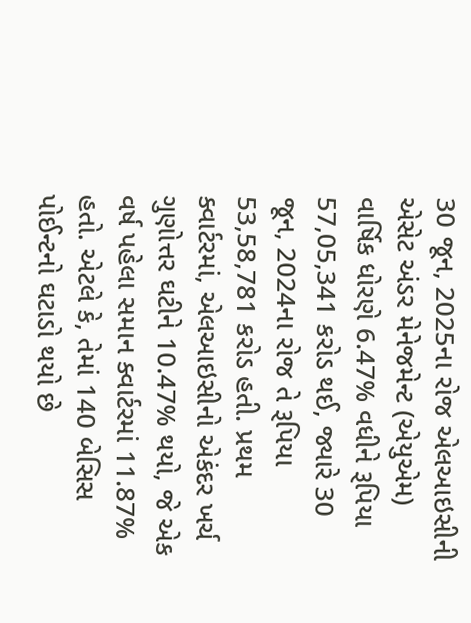30 જૂન, 2025ના રોજ એલઆઇસીની એસેટ અંડર મેનેજમેન્ટ (એયુએમ) વાર્ષિક ધોરણે 6.47% વધીને રૂપિયા 57,05,341 કરોડ થઈ, જ્યારે 30 જૂન, 2024ના રોજ તે રૂપિયા 53,58,781 કરોડ હતી. પ્રથમ ક્વાર્ટરમાં, એલઆઇસીનો એકંદર ખર્ચ ગુણોત્તર ઘટીને 10.47% થયો, જે એક વર્ષ પહેલા સમાન ક્વાર્ટરમાં 11.87% હતો. એટલે કે, તેમાં 140 બેસિસ પોઈન્ટનો ઘટાડો થયો છે